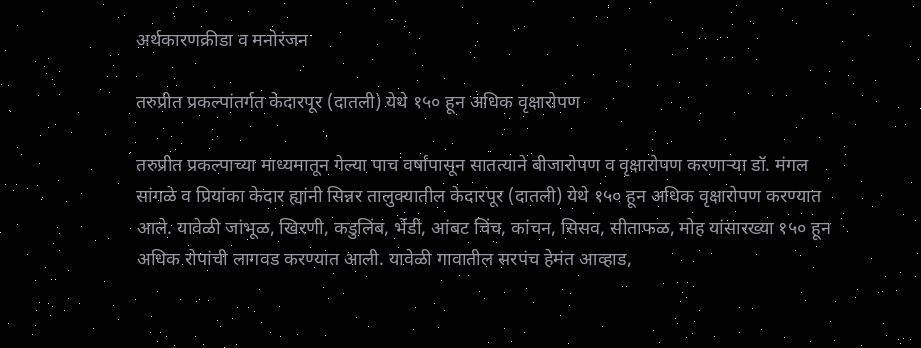अर्थकारणक्रीडा व मनोरंजन

तरुप्रीत प्रकल्पांतर्गत केदारपूर (दातली) येथे १५० हून अधिक वृक्षारोपण

तरुप्रीत प्रकल्पाच्या माध्यमातून गेल्या पाच वर्षांपासून सातत्याने बीजारोपण व वृक्षारोपण करणाऱ्या डॉ. मंगल सांगळे व प्रियांका केदार ह्यांनी सिन्नर तालुक्यातील केदारपूर (दातली) येथे १५० हून अधिक वृक्षारोपण करण्यात आले. यावेळी जांभूळ, खिरणी, कडुलिंब, भेंडी, आंबट चिंच, कांचन, सिसव, सीताफळ, मोह यांसारख्या १५० हून अधिक रोपांची लागवड करण्यात आली. यावेळी गावातील सरपंच हेमंत आव्हाड,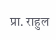प्रा. राहुल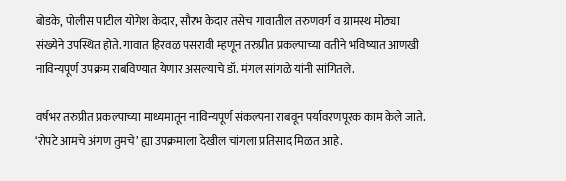बोडके, पोलीस पाटील योगेश केदार, सौरभ केदार तसेच गावातील तरुणवर्ग व ग्रामस्थ मोठ्या संख्येने उपस्थित होते. गावात हिरवळ पसरावी म्हणून तरुप्रीत प्रकल्पाच्या वतीने भविष्यात आणखी नाविन्यपूर्ण उपक्रम राबविण्यात येणार असल्याचे डॉ. मंगल सांगळे यांनी सांगितले.

वर्षभर तरुप्रीत प्रकल्पाच्या माध्यमातून नाविन्यपूर्ण संकल्पना राबवून पर्यावरणपूरक काम केले जाते. ‘रोपटे आमचे अंगण तुमचे’ ह्या उपक्रमाला देखील चांगला प्रतिसाद मिळत आहे.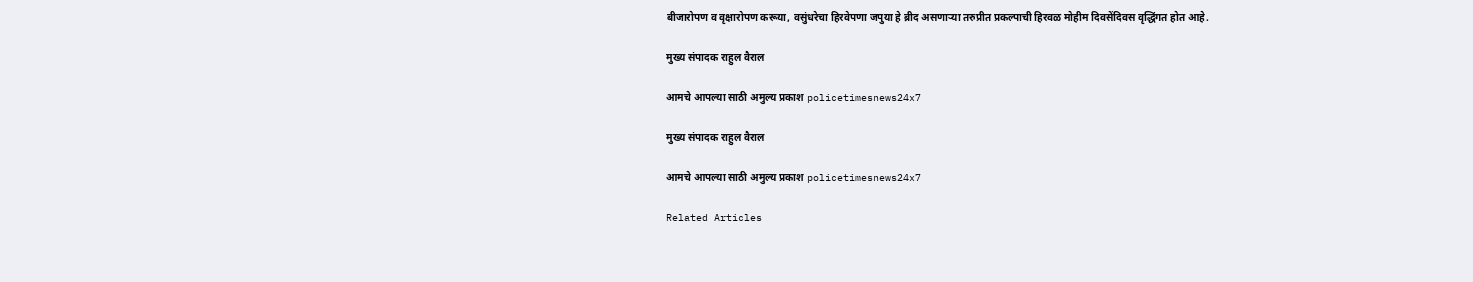बीजारोपण व वृक्षारोपण करूया, वसुंधरेचा हिरवेपणा जपुया हे ब्रीद असणाऱ्या तरुप्रीत प्रकल्पाची हिरवळ मोहीम दिवसेंदिवस वृद्धिंगत होत आहे.

मुख्य संपादक राहुल वैराल

आमचे आपल्या साठी अमुल्य प्रकाश policetimesnews24x7

मुख्य संपादक राहुल वैराल

आमचे आपल्या साठी अमुल्य प्रकाश policetimesnews24x7

Related Articles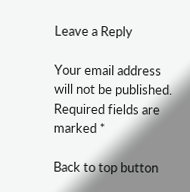Leave a Reply

Your email address will not be published. Required fields are marked *

Back to top button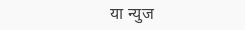या न्युज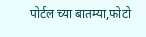पोर्टल च्या बातम्या,फोटो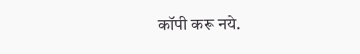कॉपी करू नये.